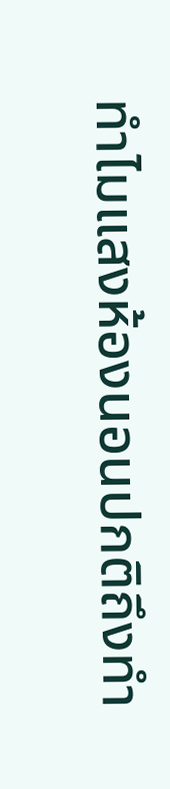ทำไมแสงห้องนอนปกติถึงทำ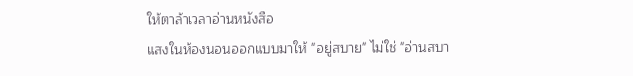ให้ตาล้าเวลาอ่านหนังสือ
แสงในห้องนอนออกแบบมาให้ "อยู่สบาย" ไม่ใช่ "อ่านสบา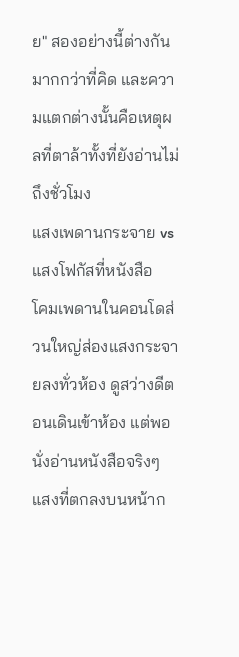ย" สองอย่างนี้ต่างกันมากกว่าที่คิด และความแตกต่างนั้นคือเหตุผลที่ตาล้าทั้งที่ยังอ่านไม่ถึงชั่วโมง
แสงเพดานกระจาย vs แสงโฟกัสที่หนังสือ
โคมเพดานในคอนโดส่วนใหญ่ส่องแสงกระจายลงทั่วห้อง ดูสว่างดีตอนเดินเข้าห้อง แต่พอนั่งอ่านหนังสือจริงๆ แสงที่ตกลงบนหน้าก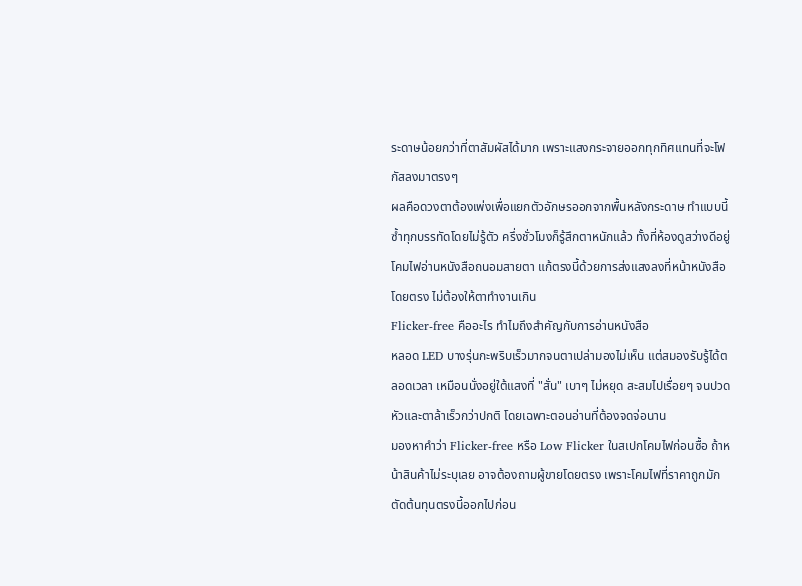ระดาษน้อยกว่าที่ตาสัมผัสได้มาก เพราะแสงกระจายออกทุกทิศแทนที่จะโฟกัสลงมาตรงๆ
ผลคือดวงตาต้องเพ่งเพื่อแยกตัวอักษรออกจากพื้นหลังกระดาษ ทำแบบนี้ซ้ำทุกบรรทัดโดยไม่รู้ตัว ครึ่งชั่วโมงก็รู้สึกตาหนักแล้ว ทั้งที่ห้องดูสว่างดีอยู่ โคมไฟอ่านหนังสือถนอมสายตา แก้ตรงนี้ด้วยการส่งแสงลงที่หน้าหนังสือโดยตรง ไม่ต้องให้ตาทำงานเกิน
Flicker-free คืออะไร ทำไมถึงสำคัญกับการอ่านหนังสือ
หลอด LED บางรุ่นกะพริบเร็วมากจนตาเปล่ามองไม่เห็น แต่สมองรับรู้ได้ตลอดเวลา เหมือนนั่งอยู่ใต้แสงที่ "สั่น" เบาๆ ไม่หยุด สะสมไปเรื่อยๆ จนปวดหัวและตาล้าเร็วกว่าปกติ โดยเฉพาะตอนอ่านที่ต้องจดจ่อนาน
มองหาคำว่า Flicker-free หรือ Low Flicker ในสเปกโคมไฟก่อนซื้อ ถ้าหน้าสินค้าไม่ระบุเลย อาจต้องถามผู้ขายโดยตรง เพราะโคมไฟที่ราคาถูกมักตัดต้นทุนตรงนี้ออกไปก่อน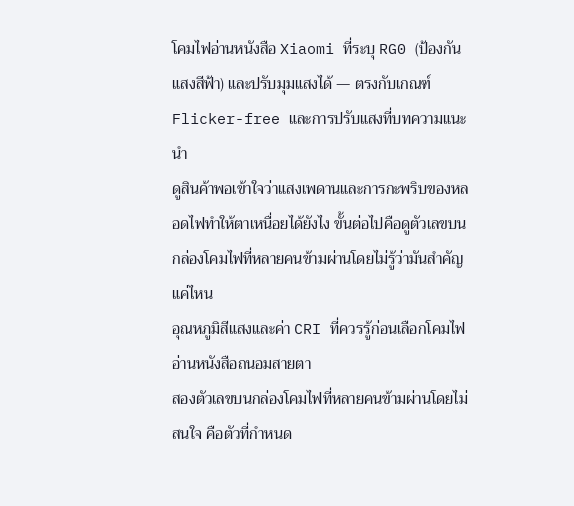โคมไฟอ่านหนังสือ Xiaomi ที่ระบุ RG0 (ป้องกันแสงสีฟ้า) และปรับมุมแสงได้ — ตรงกับเกณฑ์ Flicker-free และการปรับแสงที่บทความแนะนำ
ดูสินค้าพอเข้าใจว่าแสงเพดานและการกะพริบของหลอดไฟทำให้ตาเหนื่อยได้ยังไง ขั้นต่อไปคือดูตัวเลขบนกล่องโคมไฟที่หลายคนข้ามผ่านโดยไม่รู้ว่ามันสำคัญแค่ไหน
อุณหภูมิสีแสงและค่า CRI ที่ควรรู้ก่อนเลือกโคมไฟอ่านหนังสือถนอมสายตา
สองตัวเลขบนกล่องโคมไฟที่หลายคนข้ามผ่านโดยไม่สนใจ คือตัวที่กำหนด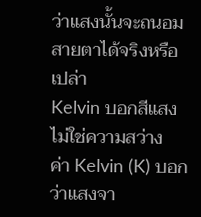ว่าแสงนั้นจะถนอมสายตาได้จริงหรือเปล่า
Kelvin บอกสีแสง ไม่ใช่ความสว่าง
ค่า Kelvin (K) บอกว่าแสงจา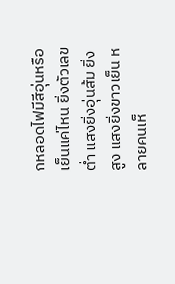กหลอดไฟมีสีอุ่นหรือเย็นแค่ไหน ยิ่งตัวเลขต่ำ แสงยิ่งอุ่นส้ม ยิ่งสูง แสงยิ่งขาวเย็น หลายคนเห็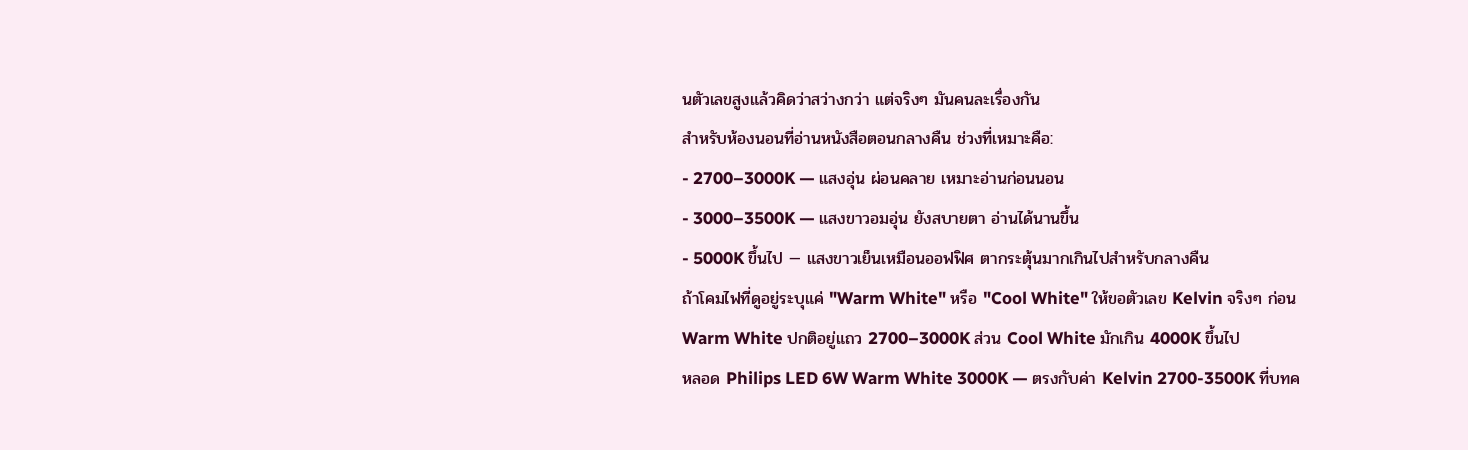นตัวเลขสูงแล้วคิดว่าสว่างกว่า แต่จริงๆ มันคนละเรื่องกัน
สำหรับห้องนอนที่อ่านหนังสือตอนกลางคืน ช่วงที่เหมาะคือ:
- 2700–3000K — แสงอุ่น ผ่อนคลาย เหมาะอ่านก่อนนอน
- 3000–3500K — แสงขาวอมอุ่น ยังสบายตา อ่านได้นานขึ้น
- 5000K ขึ้นไป — แสงขาวเย็นเหมือนออฟฟิศ ตากระตุ้นมากเกินไปสำหรับกลางคืน
ถ้าโคมไฟที่ดูอยู่ระบุแค่ "Warm White" หรือ "Cool White" ให้ขอตัวเลข Kelvin จริงๆ ก่อน Warm White ปกติอยู่แถว 2700–3000K ส่วน Cool White มักเกิน 4000K ขึ้นไป
หลอด Philips LED 6W Warm White 3000K — ตรงกับค่า Kelvin 2700-3500K ที่บทค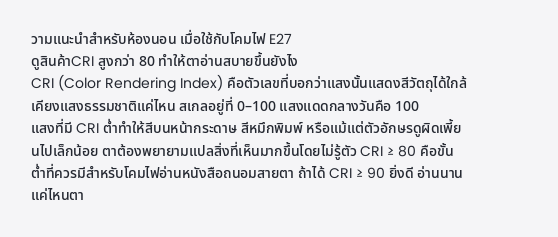วามแนะนำสำหรับห้องนอน เมื่อใช้กับโคมไฟ E27
ดูสินค้าCRI สูงกว่า 80 ทำให้ตาอ่านสบายขึ้นยังไง
CRI (Color Rendering Index) คือตัวเลขที่บอกว่าแสงนั้นแสดงสีวัตถุได้ใกล้เคียงแสงธรรมชาติแค่ไหน สเกลอยู่ที่ 0–100 แสงแดดกลางวันคือ 100
แสงที่มี CRI ต่ำทำให้สีบนหน้ากระดาษ สีหมึกพิมพ์ หรือแม้แต่ตัวอักษรดูผิดเพี้ยนไปเล็กน้อย ตาต้องพยายามแปลสิ่งที่เห็นมากขึ้นโดยไม่รู้ตัว CRI ≥ 80 คือขั้นต่ำที่ควรมีสำหรับโคมไฟอ่านหนังสือถนอมสายตา ถ้าได้ CRI ≥ 90 ยิ่งดี อ่านนานแค่ไหนตา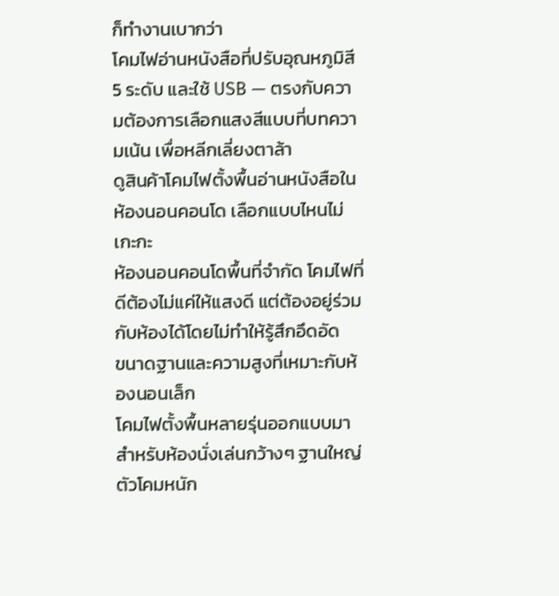ก็ทำงานเบากว่า
โคมไฟอ่านหนังสือที่ปรับอุณหภูมิสี 5 ระดับ และใช้ USB — ตรงกับความต้องการเลือกแสงสีแบบที่บทความเน้น เพื่อหลีกเลี่ยงตาล้า
ดูสินค้าโคมไฟตั้งพื้นอ่านหนังสือในห้องนอนคอนโด เลือกแบบไหนไม่เกะกะ
ห้องนอนคอนโดพื้นที่จำกัด โคมไฟที่ดีต้องไม่แค่ให้แสงดี แต่ต้องอยู่ร่วมกับห้องได้โดยไม่ทำให้รู้สึกอึดอัด
ขนาดฐานและความสูงที่เหมาะกับห้องนอนเล็ก
โคมไฟตั้งพื้นหลายรุ่นออกแบบมาสำหรับห้องนั่งเล่นกว้างๆ ฐานใหญ่ ตัวโคมหนัก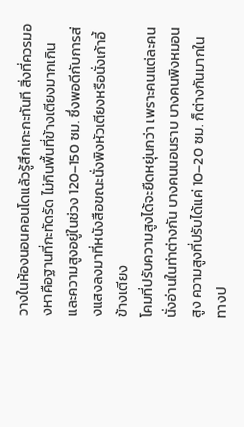วางในห้องนอนคอนโดแล้วรู้สึกเกะกะทันที สิ่งที่ควรมองหาคือฐานที่กะทัดรัด ไม่กินพื้นที่ข้างเตียงมากเกิน และความสูงอยู่ในช่วง 120–150 ซม. ซึ่งพอดีกับการส่งแสงลงมาที่หนังสือขณะนั่งพิงหัวเตียงหรือนั่งเก้าอี้ข้างเตียง
โคมที่ปรับความสูงได้จะยืดหยุ่นกว่า เพราะคนแต่ละคนนั่งอ่านในท่าต่างกัน บางคนนอนราบ บางคนพิงหมอนสูง ความสูงที่ปรับได้แค่ 10–20 ซม. ก็ต่างกันมากในทางป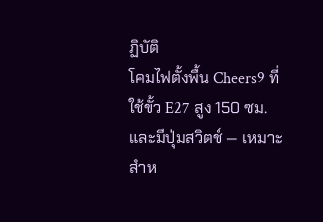ฏิบัติ
โคมไฟตั้งพื้น Cheers9 ที่ใช้ขั้ว E27 สูง 150 ซม. และมีปุ่มสวิตช์ — เหมาะสำห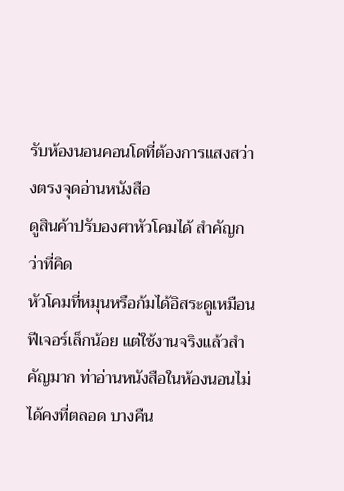รับห้องนอนคอนโดที่ต้องการแสงสว่างตรงจุดอ่านหนังสือ
ดูสินค้าปรับองศาหัวโคมได้ สำคัญกว่าที่คิด
หัวโคมที่หมุนหรือก้มได้อิสระดูเหมือนฟีเจอร์เล็กน้อย แต่ใช้งานจริงแล้วสำคัญมาก ท่าอ่านหนังสือในห้องนอนไม่ได้คงที่ตลอด บางคืน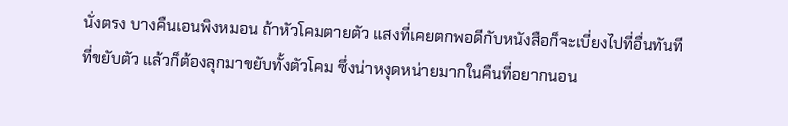นั่งตรง บางคืนเอนพิงหมอน ถ้าหัวโคมตายตัว แสงที่เคยตกพอดีกับหนังสือก็จะเบี่ยงไปที่อื่นทันทีที่ขยับตัว แล้วก็ต้องลุกมาขยับทั้งตัวโคม ซึ่งน่าหงุดหน่ายมากในคืนที่อยากนอน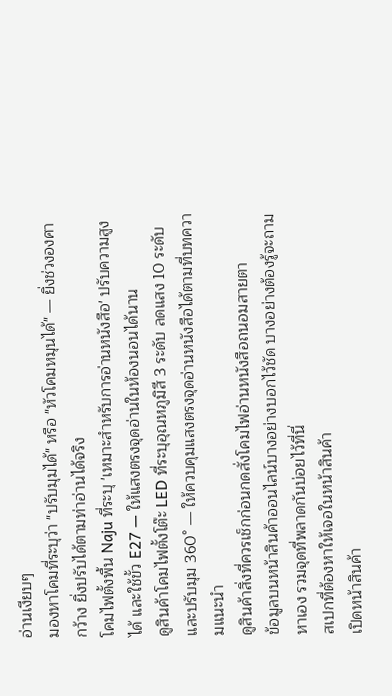อ่านเงียบๆ
มองหาโคมที่ระบุว่า "ปรับมุมได้" หรือ "หัวโคมหมุนได้" — ยิ่งช่วงองศากว้าง ยิ่งปรับได้ตามท่าอ่านได้จริง
โคมไฟตั้งพื้น Naju ที่ระบุ 'เหมาะสำหรับการอ่านหนังสือ' ปรับความสูงได้ และใช้ขั้ว E27 — ให้แสงตรงจุดอ่านในห้องนอนได้นาน
ดูสินค้าโคมไฟตั้งโต๊ะ LED ที่ระบุอุณหภูมิสี 3 ระดับ ลดแสง 10 ระดับ และปรับมุม 360° — ให้ควบคุมแสงตรงจุดอ่านหนังสือได้ตามที่บทความแนะนำ
ดูสินค้าสิ่งที่ควรเช็กก่อนกดสั่งโคมไฟอ่านหนังสือถนอมสายตา
ข้อมูลบนหน้าสินค้าออนไลน์บางอย่างบอกไว้ชัด บางอย่างต้องรู้จะถามหาเอง รวมจุดที่พลาดกันบ่อยไว้ที่นี่
สเปกที่ต้องหาให้เจอในหน้าสินค้า
เปิดหน้าสินค้า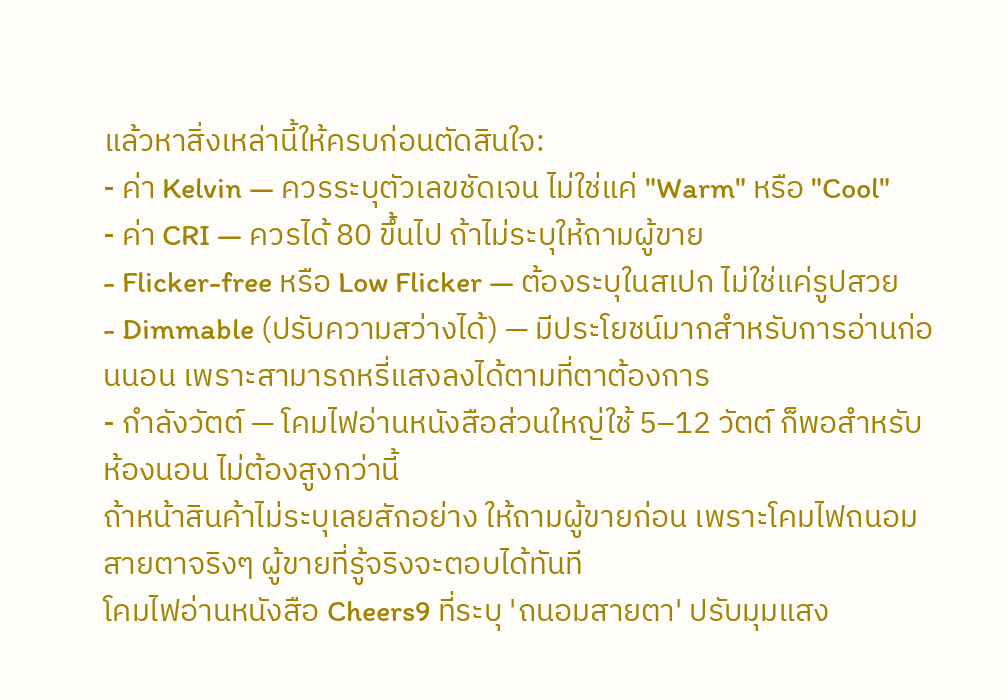แล้วหาสิ่งเหล่านี้ให้ครบก่อนตัดสินใจ:
- ค่า Kelvin — ควรระบุตัวเลขชัดเจน ไม่ใช่แค่ "Warm" หรือ "Cool"
- ค่า CRI — ควรได้ 80 ขึ้นไป ถ้าไม่ระบุให้ถามผู้ขาย
- Flicker-free หรือ Low Flicker — ต้องระบุในสเปก ไม่ใช่แค่รูปสวย
- Dimmable (ปรับความสว่างได้) — มีประโยชน์มากสำหรับการอ่านก่อนนอน เพราะสามารถหรี่แสงลงได้ตามที่ตาต้องการ
- กำลังวัตต์ — โคมไฟอ่านหนังสือส่วนใหญ่ใช้ 5–12 วัตต์ ก็พอสำหรับห้องนอน ไม่ต้องสูงกว่านี้
ถ้าหน้าสินค้าไม่ระบุเลยสักอย่าง ให้ถามผู้ขายก่อน เพราะโคมไฟถนอมสายตาจริงๆ ผู้ขายที่รู้จริงจะตอบได้ทันที
โคมไฟอ่านหนังสือ Cheers9 ที่ระบุ 'ถนอมสายตา' ปรับมุมแสง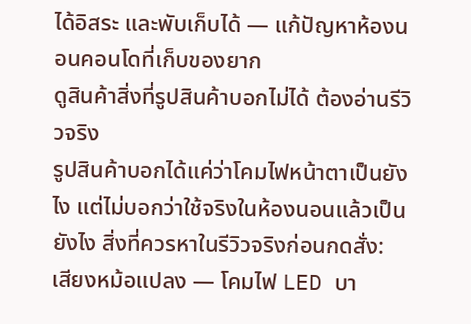ได้อิสระ และพับเก็บได้ — แก้ปัญหาห้องนอนคอนโดที่เก็บของยาก
ดูสินค้าสิ่งที่รูปสินค้าบอกไม่ได้ ต้องอ่านรีวิวจริง
รูปสินค้าบอกได้แค่ว่าโคมไฟหน้าตาเป็นยังไง แต่ไม่บอกว่าใช้จริงในห้องนอนแล้วเป็นยังไง สิ่งที่ควรหาในรีวิวจริงก่อนกดสั่ง:
เสียงหม้อแปลง — โคมไฟ LED บา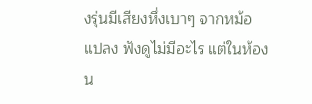งรุ่นมีเสียงหึ่งเบาๆ จากหม้อแปลง ฟังดูไม่มีอะไร แต่ในห้องน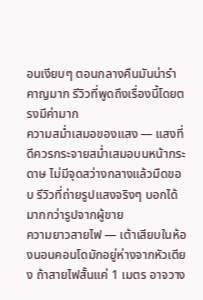อนเงียบๆ ตอนกลางคืนมันน่ารำคาญมาก รีวิวที่พูดถึงเรื่องนี้โดยตรงมีค่ามาก
ความสม่ำเสมอของแสง — แสงที่ดีควรกระจายสม่ำเสมอบนหน้ากระดาษ ไม่มีจุดสว่างกลางแล้วมืดขอบ รีวิวที่ถ่ายรูปแสงจริงๆ บอกได้มากกว่ารูปจากผู้ขาย
ความยาวสายไฟ — เต้าเสียบในห้องนอนคอนโดมักอยู่ห่างจากหัวเตียง ถ้าสายไฟสั้นแค่ 1 เมตร อาจวาง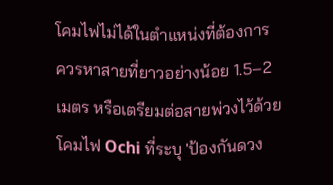โคมไฟไม่ได้ในตำแหน่งที่ต้องการ ควรหาสายที่ยาวอย่างน้อย 1.5–2 เมตร หรือเตรียมต่อสายพ่วงไว้ด้วย
โคมไฟ Ochi ที่ระบุ 'ป้องกันดวง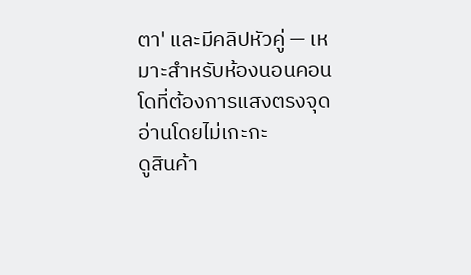ตา' และมีคลิปหัวคู่ — เหมาะสำหรับห้องนอนคอนโดที่ต้องการแสงตรงจุดอ่านโดยไม่เกะกะ
ดูสินค้า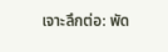เจาะลึกต่อ: พัด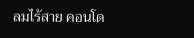ลมไร้สาย คอนโด